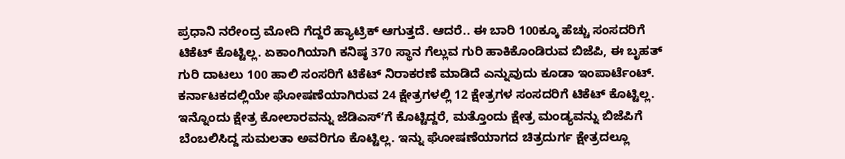ಪ್ರಧಾನಿ ನರೇಂದ್ರ ಮೋದಿ ಗೆದ್ದರೆ ಹ್ಯಾಟ್ರಿಕ್ ಆಗುತ್ತದೆ. ಆದರೆ.. ಈ ಬಾರಿ 100ಕ್ಕೂ ಹೆಚ್ಚು ಸಂಸದರಿಗೆ ಟಿಕೆಟ್ ಕೊಟ್ಟಿಲ್ಲ. ಏಕಾಂಗಿಯಾಗಿ ಕನಿಷ್ಠ 370 ಸ್ಥಾನ ಗೆಲ್ಲುವ ಗುರಿ ಹಾಕಿಕೊಂಡಿರುವ ಬಿಜೆಪಿ, ಈ ಬೃಹತ್ ಗುರಿ ದಾಟಲು 100 ಹಾಲಿ ಸಂಸರಿಗೆ ಟಿಕೆಟ್ ನಿರಾಕರಣೆ ಮಾಡಿದೆ ಎನ್ನುವುದು ಕೂಡಾ ಇಂಪಾರ್ಟೆಂಟ್. ಕರ್ನಾಟಕದಲ್ಲಿಯೇ ಘೋಷಣೆಯಾಗಿರುವ 24 ಕ್ಷೇತ್ರಗಳಲ್ಲಿ 12 ಕ್ಷೇತ್ರಗಳ ಸಂಸದರಿಗೆ ಟಿಕೆಟ್ ಕೊಟ್ಟಿಲ್ಲ. ಇನ್ನೊಂದು ಕ್ಷೇತ್ರ ಕೋಲಾರವನ್ನು ಜೆಡಿಎಸ್ʻಗೆ ಕೊಟ್ಟಿದ್ದರೆ, ಮತ್ತೊಂದು ಕ್ಷೇತ್ರ ಮಂಡ್ಯವನ್ನು ಬಿಜೆಪಿಗೆ ಬೆಂಬಲಿಸಿದ್ದ ಸುಮಲತಾ ಅವರಿಗೂ ಕೊಟ್ಟಿಲ್ಲ. ಇನ್ನು ಘೋಷಣೆಯಾಗದ ಚಿತ್ರದುರ್ಗ ಕ್ಷೇತ್ರದಲ್ಲೂ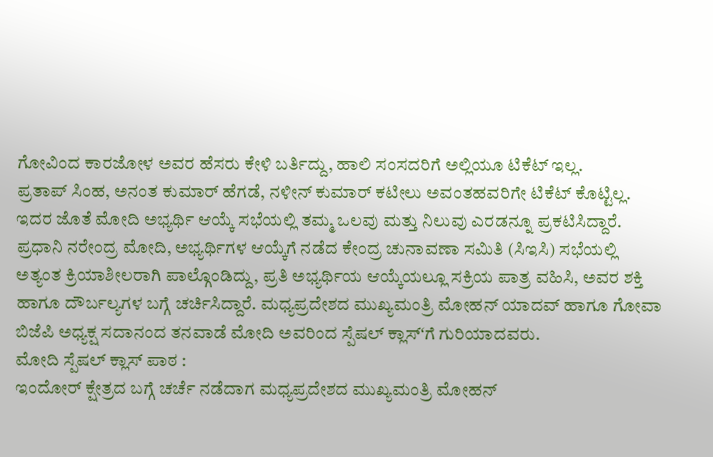ಗೋವಿಂದ ಕಾರಜೋಳ ಅವರ ಹೆಸರು ಕೇಳಿ ಬರ್ತಿದ್ದು, ಹಾಲಿ ಸಂಸದರಿಗೆ ಅಲ್ಲಿಯೂ ಟಿಕೆಟ್ ಇಲ್ಲ.
ಪ್ರತಾಪ್ ಸಿಂಹ, ಅನಂತ ಕುಮಾರ್ ಹೆಗಡೆ, ನಳೀನ್ ಕುಮಾರ್ ಕಟೀಲು ಅವಂತಹವರಿಗೇ ಟಿಕೆಟ್ ಕೊಟ್ಟಿಲ್ಲ. ಇದರ ಜೊತೆ ಮೋದಿ ಅಭ್ಯರ್ಥಿ ಆಯ್ಕೆ ಸಭೆಯಲ್ಲಿ ತಮ್ಮ ಒಲವು ಮತ್ತು ನಿಲುವು ಎರಡನ್ನೂ ಪ್ರಕಟಿಸಿದ್ದಾರೆ. ಪ್ರಧಾನಿ ನರೇಂದ್ರ ಮೋದಿ, ಅಭ್ಯರ್ಥಿಗಳ ಆಯ್ಕೆಗೆ ನಡೆದ ಕೇಂದ್ರ ಚುನಾವಣಾ ಸಮಿತಿ (ಸಿಇಸಿ) ಸಭೆಯಲ್ಲಿ ಅತ್ಯಂತ ಕ್ರಿಯಾಶೀಲರಾಗಿ ಪಾಲ್ಗೊಂಡಿದ್ದು, ಪ್ರತಿ ಅಭ್ಯರ್ಥಿಯ ಆಯ್ಕೆಯಲ್ಲೂ ಸಕ್ರಿಯ ಪಾತ್ರ ವಹಿಸಿ, ಅವರ ಶಕ್ತಿ ಹಾಗೂ ದೌರ್ಬಲ್ಯಗಳ ಬಗ್ಗೆ ಚರ್ಚಿಸಿದ್ದಾರೆ. ಮಧ್ಯಪ್ರದೇಶದ ಮುಖ್ಯಮಂತ್ರಿ ಮೋಹನ್ ಯಾದವ್ ಹಾಗೂ ಗೋವಾ ಬಿಜೆಪಿ ಅಧ್ಯಕ್ಷ ಸದಾನಂದ ತನವಾಡೆ ಮೋದಿ ಅವರಿಂದ ಸ್ಪೆಷಲ್ ಕ್ಲಾಸ್ʻಗೆ ಗುರಿಯಾದವರು.
ಮೋದಿ ಸ್ಪೆಷಲ್ ಕ್ಲಾಸ್ ಪಾಠ :
ಇಂದೋರ್ ಕ್ಷೇತ್ರದ ಬಗ್ಗೆ ಚರ್ಚೆ ನಡೆದಾಗ ಮಧ್ಯಪ್ರದೇಶದ ಮುಖ್ಯಮಂತ್ರಿ ಮೋಹನ್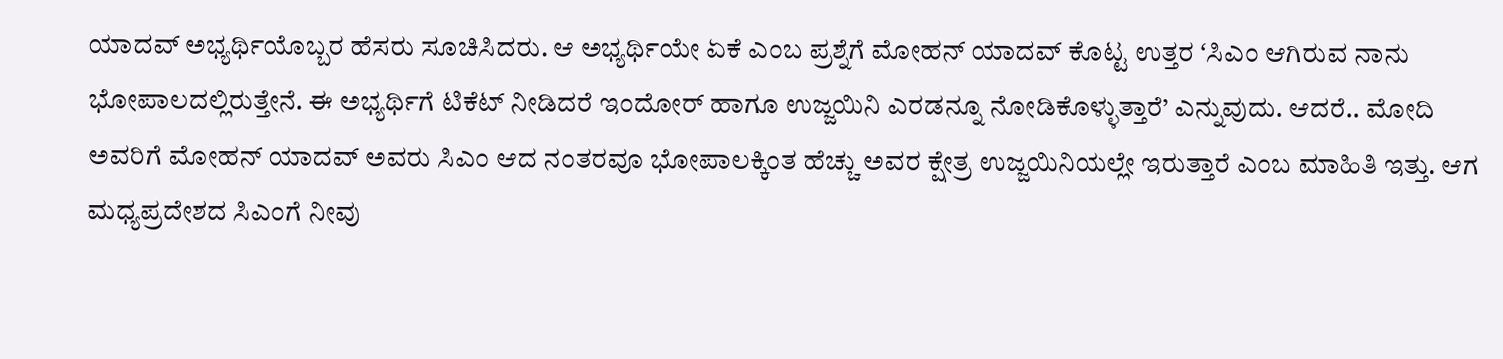ಯಾದವ್ ಅಭ್ಯರ್ಥಿಯೊಬ್ಬರ ಹೆಸರು ಸೂಚಿಸಿದರು. ಆ ಅಭ್ಯರ್ಥಿಯೇ ಏಕೆ ಎಂಬ ಪ್ರಶ್ನೆಗೆ ಮೋಹನ್ ಯಾದವ್ ಕೊಟ್ಟ ಉತ್ತರ ʻಸಿಎಂ ಆಗಿರುವ ನಾನು ಭೋಪಾಲದಲ್ಲಿರುತ್ತೇನೆ. ಈ ಅಭ್ಯರ್ಥಿಗೆ ಟಿಕೆಟ್ ನೀಡಿದರೆ ಇಂದೋರ್ ಹಾಗೂ ಉಜ್ಜಯಿನಿ ಎರಡನ್ನೂ ನೋಡಿಕೊಳ್ಳುತ್ತಾರೆ’ ಎನ್ನುವುದು. ಆದರೆ.. ಮೋದಿ ಅವರಿಗೆ ಮೋಹನ್ ಯಾದವ್ ಅವರು ಸಿಎಂ ಆದ ನಂತರವೂ ಭೋಪಾಲಕ್ಕಿಂತ ಹೆಚ್ಚು ಅವರ ಕ್ಷೇತ್ರ ಉಜ್ಜಯಿನಿಯಲ್ಲೇ ಇರುತ್ತಾರೆ ಎಂಬ ಮಾಹಿತಿ ಇತ್ತು. ಆಗ ಮಧ್ಯಪ್ರದೇಶದ ಸಿಎಂಗೆ ನೀವು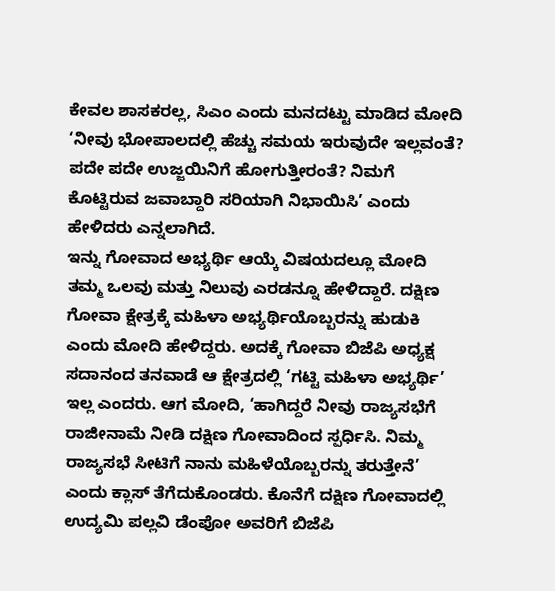ಕೇವಲ ಶಾಸಕರಲ್ಲ, ಸಿಎಂ ಎಂದು ಮನದಟ್ಟು ಮಾಡಿದ ಮೋದಿ ‘ನೀವು ಭೋಪಾಲದಲ್ಲಿ ಹೆಚ್ಚು ಸಮಯ ಇರುವುದೇ ಇಲ್ಲವಂತೆ? ಪದೇ ಪದೇ ಉಜ್ಜಯಿನಿಗೆ ಹೋಗುತ್ತೀರಂತೆ? ನಿಮಗೆ ಕೊಟ್ಟಿರುವ ಜವಾಬ್ದಾರಿ ಸರಿಯಾಗಿ ನಿಭಾಯಿಸಿ’ ಎಂದು ಹೇಳಿದರು ಎನ್ನಲಾಗಿದೆ.
ಇನ್ನು ಗೋವಾದ ಅಭ್ಯರ್ಥಿ ಆಯ್ಕೆ ವಿಷಯದಲ್ಲೂ ಮೋದಿ ತಮ್ಮ ಒಲವು ಮತ್ತು ನಿಲುವು ಎರಡನ್ನೂ ಹೇಳಿದ್ದಾರೆ. ದಕ್ಷಿಣ ಗೋವಾ ಕ್ಷೇತ್ರಕ್ಕೆ ಮಹಿಳಾ ಅಭ್ಯರ್ಥಿಯೊಬ್ಬರನ್ನು ಹುಡುಕಿ ಎಂದು ಮೋದಿ ಹೇಳಿದ್ದರು. ಅದಕ್ಕೆ ಗೋವಾ ಬಿಜೆಪಿ ಅಧ್ಯಕ್ಷ ಸದಾನಂದ ತನವಾಡೆ ಆ ಕ್ಷೇತ್ರದಲ್ಲಿ ‘ಗಟ್ಟಿ ಮಹಿಳಾ ಅಭ್ಯರ್ಥಿ’ ಇಲ್ಲ ಎಂದರು. ಆಗ ಮೋದಿ, ‘ಹಾಗಿದ್ದರೆ ನೀವು ರಾಜ್ಯಸಭೆಗೆ ರಾಜೀನಾಮೆ ನೀಡಿ ದಕ್ಷಿಣ ಗೋವಾದಿಂದ ಸ್ಪರ್ಧಿಸಿ. ನಿಮ್ಮ ರಾಜ್ಯಸಭೆ ಸೀಟಿಗೆ ನಾನು ಮಹಿಳೆಯೊಬ್ಬರನ್ನು ತರುತ್ತೇನೆ’ ಎಂದು ಕ್ಲಾಸ್ ತೆಗೆದುಕೊಂಡರು. ಕೊನೆಗೆ ದಕ್ಷಿಣ ಗೋವಾದಲ್ಲಿ ಉದ್ಯಮಿ ಪಲ್ಲವಿ ಡೆಂಪೋ ಅವರಿಗೆ ಬಿಜೆಪಿ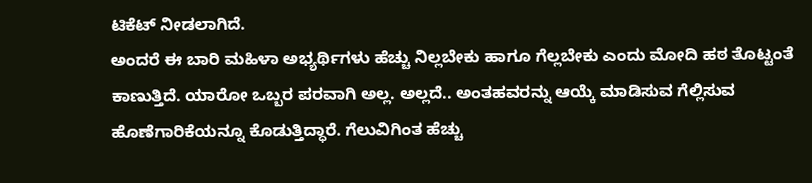ಟಿಕೆಟ್ ನೀಡಲಾಗಿದೆ.
ಅಂದರೆ ಈ ಬಾರಿ ಮಹಿಳಾ ಅಭ್ಯರ್ಥಿಗಳು ಹೆಚ್ಚು ನಿಲ್ಲಬೇಕು ಹಾಗೂ ಗೆಲ್ಲಬೇಕು ಎಂದು ಮೋದಿ ಹಠ ತೊಟ್ಟಂತೆ ಕಾಣುತ್ತಿದೆ. ಯಾರೋ ಒಬ್ಬರ ಪರವಾಗಿ ಅಲ್ಲ. ಅಲ್ಲದೆ.. ಅಂತಹವರನ್ನು ಆಯ್ಕೆ ಮಾಡಿಸುವ ಗೆಲ್ಲಿಸುವ ಹೊಣೆಗಾರಿಕೆಯನ್ನೂ ಕೊಡುತ್ತಿದ್ಧಾರೆ. ಗೆಲುವಿಗಿಂತ ಹೆಚ್ಚು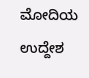ಮೋದಿಯ ಉದ್ದೇಶ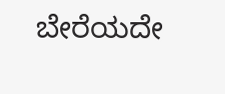ಬೇರೆಯದೇ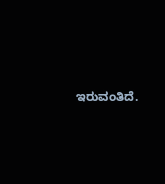ಇರುವಂತಿದೆ.